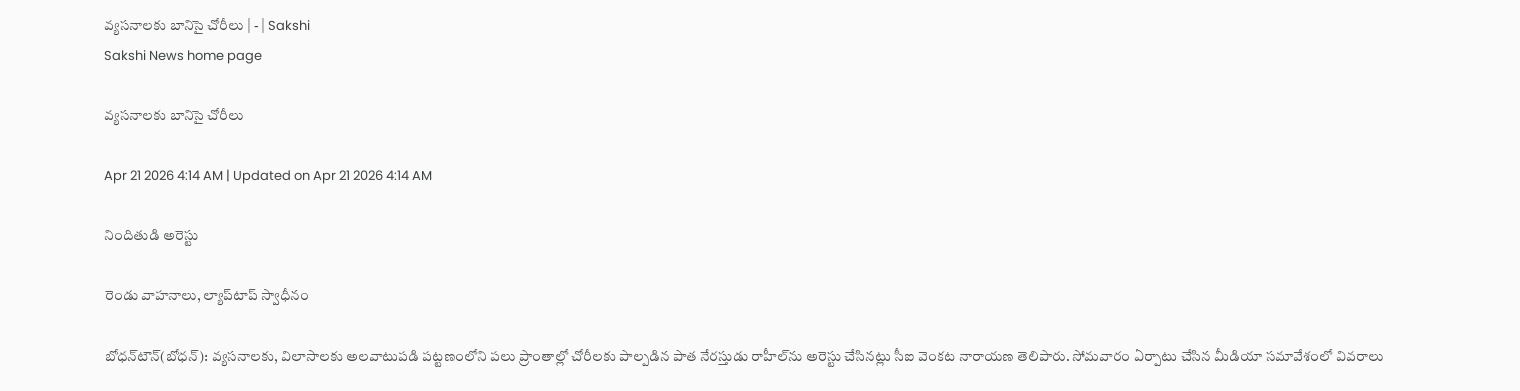వ్యసనాలకు బానిసై చోరీలు | - | Sakshi
Sakshi News home page

వ్యసనాలకు బానిసై చోరీలు

Apr 21 2026 4:14 AM | Updated on Apr 21 2026 4:14 AM

నిందితుడి అరెస్టు

రెండు వాహనాలు, ల్యాప్‌టాప్‌ స్వాధీనం

బోధన్‌టౌన్‌(బోధన్‌): వ్యసనాలకు, విలాసాలకు అలవాటుపడి పట్టణంలోని పలు ప్రాంతాల్లో చోరీలకు పాల్పడిన పాత నేరస్తుడు రాహీల్‌ను అరెస్టు చేసినట్లు సీఐ వెంకట నారాయణ తెలిపారు. సోమవారం ఏర్పాటు చేసిన మీడియా సమావేశంలో వివరాలు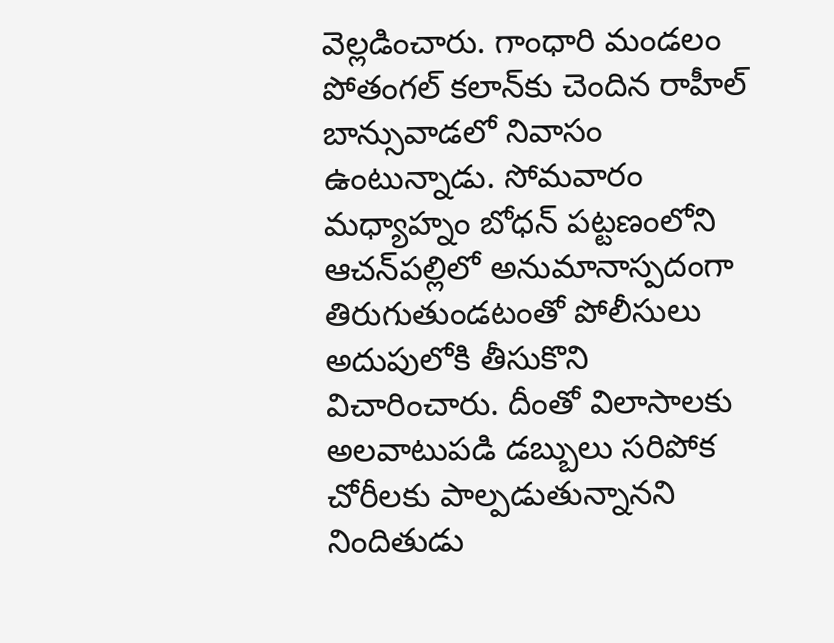వెల్లడించారు. గాంధారి మండలం పోతంగల్‌ కలాన్‌కు చెందిన రాహీల్‌ బాన్సువాడలో నివాసం ఉంటున్నాడు. సోమవారం మధ్యాహ్నం బోధన్‌ పట్టణంలోని ఆచన్‌పల్లిలో అనుమానాస్పదంగా తిరుగుతుండటంతో పోలీసులు అదుపులోకి తీసుకొని విచారించారు. దీంతో విలాసాలకు అలవాటుపడి డబ్బులు సరిపోక చోరీలకు పాల్పడుతున్నానని నిందితుడు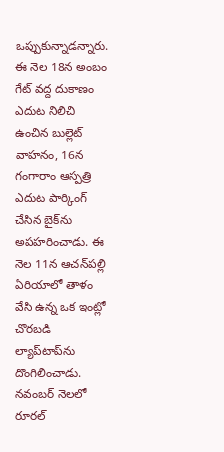ఒప్పుకున్నాడన్నారు. ఈ నెల 18న అంబం గేట్‌ వద్ద దుకాణం ఎదుట నిలిచి ఉంచిన బుల్లెట్‌ వాహనం, 16న గంగారాం ఆస్పత్రి ఎదుట పార్కింగ్‌ చేసిన బైక్‌ను అపహరించాడు. ఈ నెల 11న ఆచన్‌పల్లి ఏరియాలో తాళం వేసి ఉన్న ఒక ఇంట్లో చొరబడి ల్యాప్‌టాప్‌ను దొంగిలించాడు. నవంబర్‌ నెలలో రూరల్‌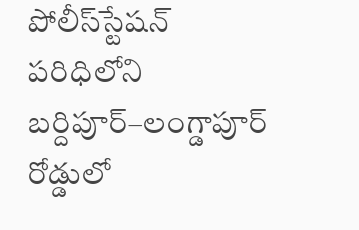పోలీస్‌స్టేషన్‌ పరిధిలోని బర్దిపూర్‌–లంగ్డాపూర్‌ రోడ్డులో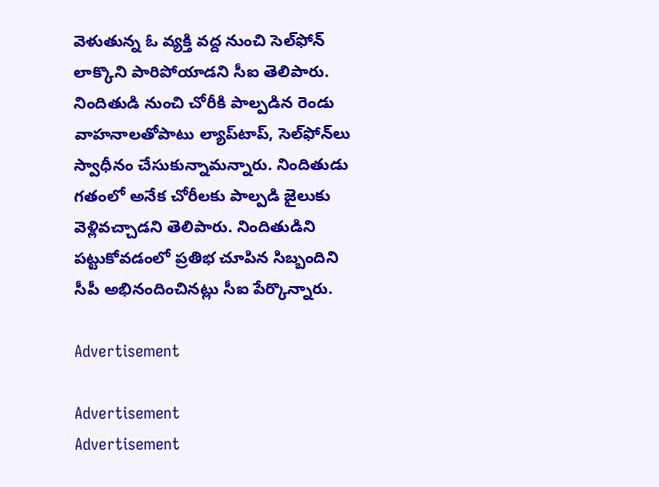వెళుతున్న ఓ వ్యక్తి వద్ద నుంచి సెల్‌ఫోన్‌ లాక్కొని పారిపోయాడని సీఐ తెలిపారు. నిందితుడి నుంచి చోరీకి పాల్పడిన రెండు వాహనాలతోపాటు ల్యాప్‌టాప్‌, సెల్‌ఫోన్‌లు స్వాధీనం చేసుకున్నామన్నారు. నిందితుడు గతంలో అనేక చోరీలకు పాల్పడి జైలుకు వెళ్లివచ్చాడని తెలిపారు. నిందితుడిని పట్టుకోవడంలో ప్రతిభ చూపిన సిబ్బందిని సీపీ అభినందించినట్లు సీఐ పేర్కొన్నారు.

Advertisement

Advertisement
Advertisement